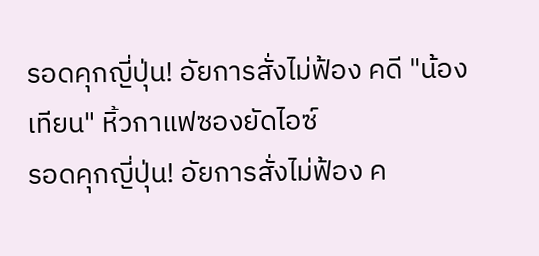รอดคุกญี่ปุ่น! อัยการสั่งไม่ฟ้อง คดี "น้องเทียน" หิ้วกาแฟซองยัดไอซ์
รอดคุกญี่ปุ่น! อัยการสั่งไม่ฟ้อง ค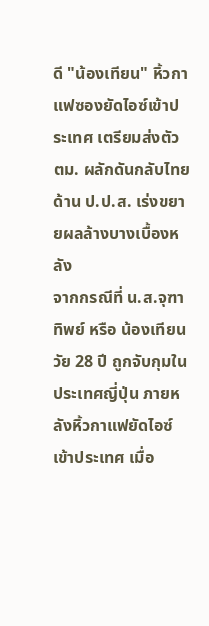ดี "น้องเทียน" หิ้วกาแฟซองยัดไอซ์เข้าประเทศ เตรียมส่งตัว ตม. ผลักดันกลับไทย ด้าน ป.ป.ส. เร่งขยายผลล้างบางเบื้องหลัง
จากกรณีที่ น.ส.จุฑาทิพย์ หรือ น้องเทียน วัย 28 ปี ถูกจับกุมในประเทศญี่ปุ่น ภายหลังหิ้วกาแฟยัดไอซ์เข้าประเทศ เมื่อ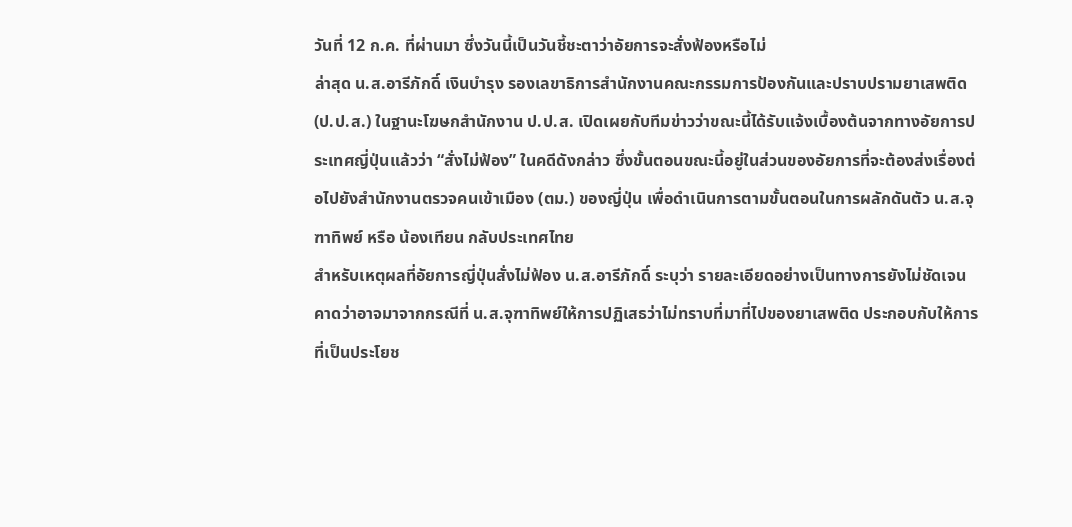วันที่ 12 ก.ค. ที่ผ่านมา ซึ่งวันนี้เป็นวันชี้ชะตาว่าอัยการจะสั่งฟ้องหรือไม่
ล่าสุด น.ส.อารีภักดิ์ เงินบำรุง รองเลขาธิการสำนักงานคณะกรรมการป้องกันและปราบปรามยาเสพติด (ป.ป.ส.) ในฐานะโฆษกสำนักงาน ป.ป.ส. เปิดเผยกับทีมข่าวว่าขณะนี้ได้รับแจ้งเบื้องต้นจากทางอัยการประเทศญี่ปุ่นแล้วว่า “สั่งไม่ฟ้อง” ในคดีดังกล่าว ซึ่งขั้นตอนขณะนี้อยู่ในส่วนของอัยการที่จะต้องส่งเรื่องต่อไปยังสำนักงานตรวจคนเข้าเมือง (ตม.) ของญี่ปุ่น เพื่อดำเนินการตามขั้นตอนในการผลักดันตัว น.ส.จุฑาทิพย์ หรือ น้องเทียน กลับประเทศไทย
สำหรับเหตุผลที่อัยการญี่ปุ่นสั่งไม่ฟ้อง น.ส.อารีภักดิ์ ระบุว่า รายละเอียดอย่างเป็นทางการยังไม่ชัดเจน คาดว่าอาจมาจากกรณีที่ น.ส.จุฑาทิพย์ให้การปฏิเสธว่าไม่ทราบที่มาที่ไปของยาเสพติด ประกอบกับให้การที่เป็นประโยช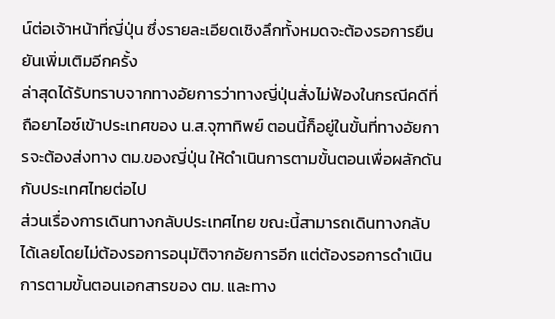น์ต่อเจ้าหน้าที่ญี่ปุ่น ซึ่งรายละเอียดเชิงลึกทั้งหมดจะต้องรอการยืนยันเพิ่มเติมอีกครั้ง
ล่าสุดได้รับทราบจากทางอัยการว่าทางญี่ปุ่นสั่งไม่ฟ้องในกรณีคดีที่ถือยาไอซ์เข้าประเทศของ น.ส.จุฑาทิพย์ ตอนนี้ก็อยู่ในขั้นที่ทางอัยการจะต้องส่งทาง ตม.ของญี่ปุ่น ให้ดำเนินการตามขั้นตอนเพื่อผลักดันกับประเทศไทยต่อไป
ส่วนเรื่องการเดินทางกลับประเทศไทย ขณะนี้สามารถเดินทางกลับได้เลยโดยไม่ต้องรอการอนุมัติจากอัยการอีก แต่ต้องรอการดำเนินการตามขั้นตอนเอกสารของ ตม. และทาง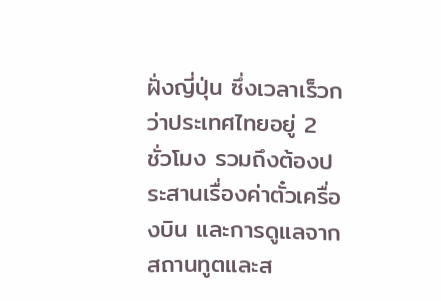ฝั่งญี่ปุ่น ซึ่งเวลาเร็วกว่าประเทศไทยอยู่ 2 ชั่วโมง รวมถึงต้องประสานเรื่องค่าตั๋วเครื่องบิน และการดูแลจากสถานทูตและส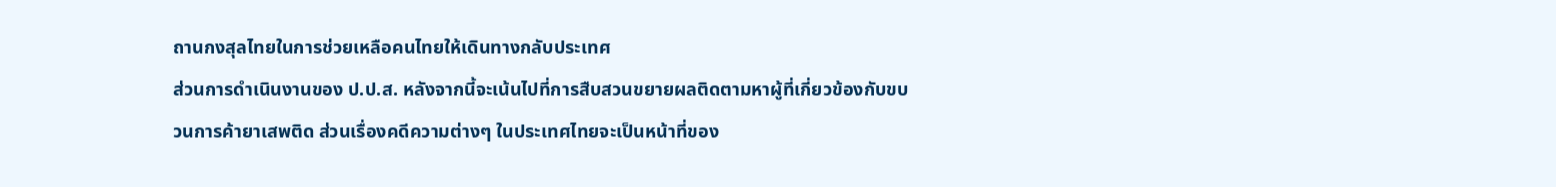ถานกงสุลไทยในการช่วยเหลือคนไทยให้เดินทางกลับประเทศ
ส่วนการดำเนินงานของ ป.ป.ส. หลังจากนี้จะเน้นไปที่การสืบสวนขยายผลติดตามหาผู้ที่เกี่ยวข้องกับขบวนการค้ายาเสพติด ส่วนเรื่องคดีความต่างๆ ในประเทศไทยจะเป็นหน้าที่ของ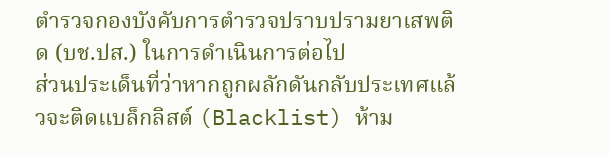ตำรวจกองบังคับการตำรวจปราบปรามยาเสพติด (บช.ปส.) ในการดำเนินการต่อไป
ส่วนประเด็นที่ว่าหากถูกผลักดันกลับประเทศแล้วจะติดแบล็กลิสต์ (Blacklist) ห้าม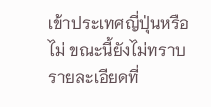เข้าประเทศญี่ปุ่นหรือไม่ ขณะนี้ยังไม่ทราบรายละเอียดที่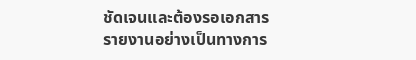ชัดเจนและต้องรอเอกสารรายงานอย่างเป็นทางการ